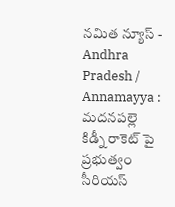నమిత న్యూస్ - Andhra Pradesh / Annamayya : మదనపల్లె కిడ్నీ రాకెట్ పై ప్రభుత్వం సీరియస్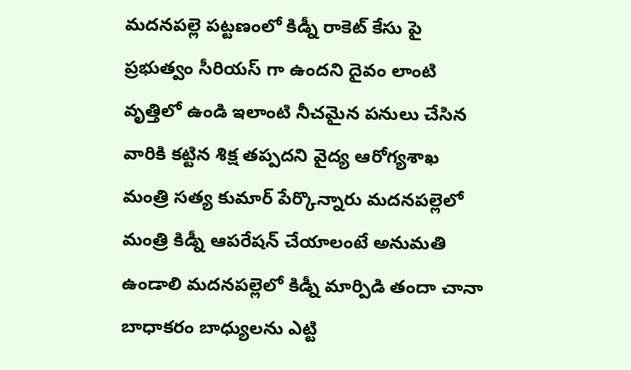మదనపల్లె పట్టణంలో కిడ్నీ రాకెట్ కేసు పై ప్రభుత్వం సీరియస్ గా ఉందని దైవం లాంటి వృత్తిలో ఉండి ఇలాంటి నీచమైన పనులు చేసిన వారికి కట్టిన శిక్ష తప్పదని వైద్య ఆరోగ్యశాఖ మంత్రి సత్య కుమార్ పేర్కొన్నారు మదనపల్లెలో మంత్రి కిడ్నీ ఆపరేషన్ చేయాలంటే అనుమతి ఉండాలి మదనపల్లెలో కిడ్నీ మార్పిడి తందా చానా బాధాకరం బాధ్యులను ఎట్టి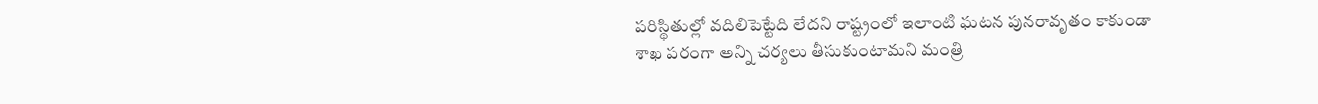పరిస్థితుల్లో వదిలిపెట్టేది లేదని రాష్ట్రంలో ఇలాంటి ఘటన పునరావృతం కాకుండా శాఖ పరంగా అన్ని చర్యలు తీసుకుంటామని మంత్రి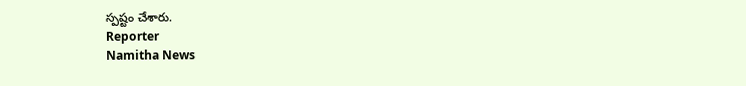స్పష్టం చేశారు.
Reporter
Namitha News